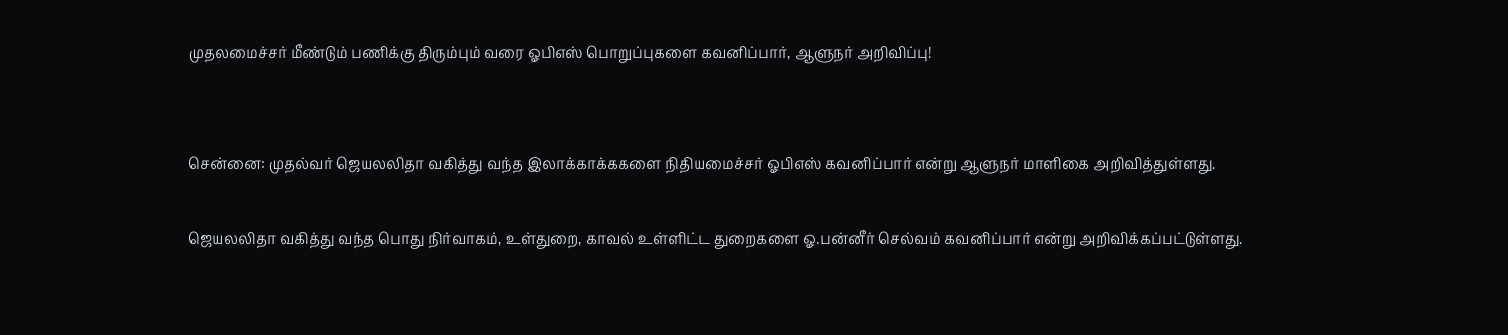முதலமைச்சர் மீண்டும் பணிக்கு திரும்பும் வரை ஓபிஎஸ் பொறுப்புகளை கவனிப்பார், ஆளுநர் அறிவிப்பு!


சென்னை: முதல்வர் ஜெயலலிதா வகித்து வந்த இலாக்காக்ககளை நிதியமைச்சர் ஓபிஎஸ் கவனிப்பார் என்று ஆளுநர் மாளிகை அறிவித்துள்ளது.

ஜெயலலிதா வகித்து வந்த பொது நிர்வாகம், உள்துறை, காவல் உள்ளிட்ட துறைகளை ஓ.பன்னீர் செல்வம் கவனிப்பார் என்று அறிவிக்கப்பட்டுள்ளது.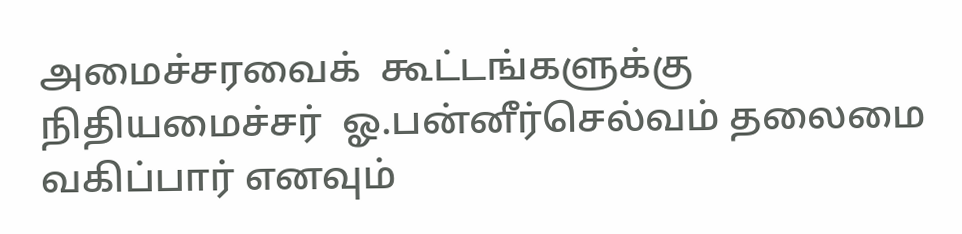அமைச்சரவைக்  கூட்டங்களுக்கு நிதியமைச்சர்  ஓ.பன்னீர்செல்வம் தலைமை வகிப்பார் எனவும்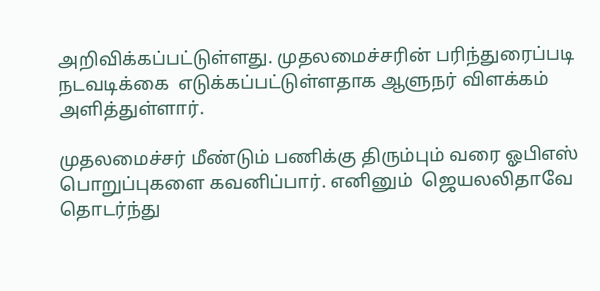அறிவிக்கப்பட்டுள்ளது. முதலமைச்சரின் பரிந்துரைப்படி நடவடிக்கை  எடுக்கப்பட்டுள்ளதாக ஆளுநர் விளக்கம் அளித்துள்ளார்.

முதலமைச்சர் மீண்டும் பணிக்கு திரும்பும் வரை ஓபிஎஸ் பொறுப்புகளை கவனிப்பார். எனினும்  ஜெயலலிதாவே தொடர்ந்து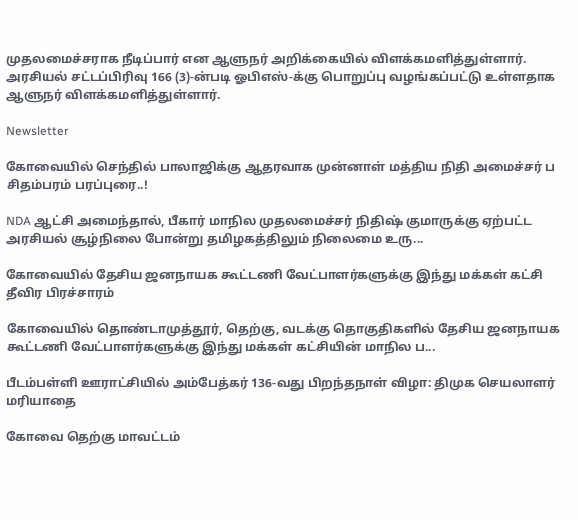முதலமைச்சராக நீடிப்பார் என ஆளுநர் அறிக்கையில் விளக்கமளித்துள்ளார். அரசியல் சட்டப்பிரிவு 166 (3)-ன்படி ஓபிஎஸ்-க்கு பொறுப்பு வழங்கப்பட்டு உள்ளதாக ஆளுநர் விளக்கமளித்துள்ளார்.

Newsletter

கோவையில் செந்தில் பாலாஜிக்கு ஆதரவாக முன்னாள் மத்திய நிதி அமைச்சர் ப சிதம்பரம் பரப்புரை..!

NDA ஆட்சி அமைந்தால், பீகார் மாநில முதலமைச்சர் நிதிஷ் குமாருக்கு ஏற்பட்ட அரசியல் சூழ்நிலை போன்று தமிழகத்திலும் நிலைமை உரு...

கோவையில் தேசிய ஜனநாயக கூட்டணி வேட்பாளர்களுக்கு இந்து மக்கள் கட்சி தீவிர பிரச்சாரம்

கோவையில் தொண்டாமுத்தூர், தெற்கு, வடக்கு தொகுதிகளில் தேசிய ஜனநாயக கூட்டணி வேட்பாளர்களுக்கு இந்து மக்கள் கட்சியின் மாநில ப...

பீடம்பள்ளி ஊராட்சியில் அம்பேத்கர் 136-வது பிறந்தநாள் விழா: திமுக செயலாளர் மரியாதை

கோவை தெற்கு மாவட்டம்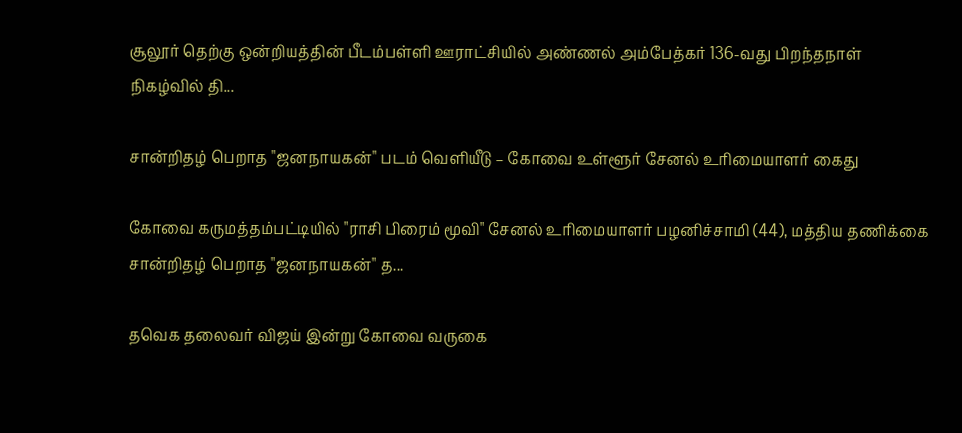சூலூர் தெற்கு ஒன்றியத்தின் பீடம்பள்ளி ஊராட்சியில் அண்ணல் அம்பேத்கர் 136-வது பிறந்தநாள் நிகழ்வில் தி...

சான்றிதழ் பெறாத "ஜனநாயகன்" படம் வெளியீடு – கோவை உள்ளூர் சேனல் உரிமையாளர் கைது

கோவை கருமத்தம்பட்டியில் "ராசி பிரைம் மூவி" சேனல் உரிமையாளர் பழனிச்சாமி (44), மத்திய தணிக்கை சான்றிதழ் பெறாத "ஜனநாயகன்" த...

தவெக தலைவர் விஜய் இன்று கோவை வருகை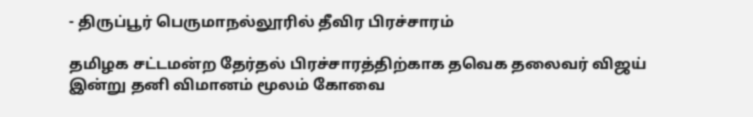- திருப்பூர் பெருமாநல்லூரில் தீவிர பிரச்சாரம்

தமிழக சட்டமன்ற தேர்தல் பிரச்சாரத்திற்காக தவெக தலைவர் விஜய் இன்று தனி விமானம் மூலம் கோவை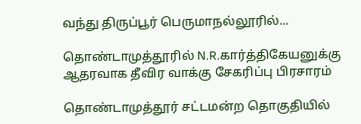வந்து திருப்பூர் பெருமாநல்லூரில்...

தொண்டாமுத்தூரில் N.R.கார்த்திகேயனுக்கு ஆதரவாக தீவிர வாக்கு சேகரிப்பு பிரசாரம்

தொண்டாமுத்தூர் சட்டமன்ற தொகுதியில்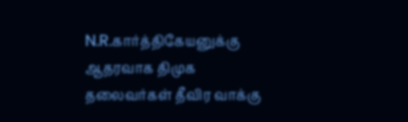N.R.கார்த்திகேயனுக்கு ஆதரவாக திமுக தலைவர்கள் தீவிர வாக்கு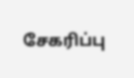சேகரிப்பு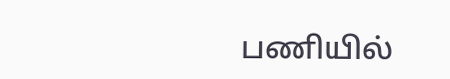பணியில்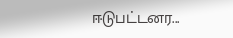ஈடுபட்டனர...